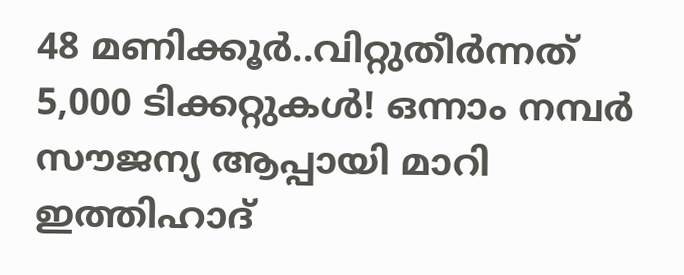48 മണിക്കൂർ..വിറ്റുതീർന്നത് 5,000 ടിക്കറ്റുകൾ! ഒന്നാം നമ്പർ സൗജന്യ ആപ്പായി മാറി ഇത്തിഹാദ്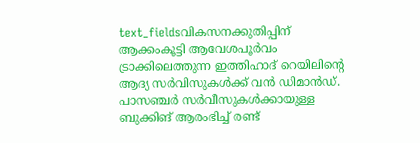text_fieldsവികസനക്കുതിപ്പിന് ആക്കംകൂട്ടി ആവേശപൂർവം ട്രാക്കിലെത്തുന്ന ഇത്തിഹാദ് റെയിലിന്റെ ആദ്യ സർവിസുകൾക്ക് വൻ ഡിമാൻഡ്. പാസഞ്ചർ സർവീസുകൾക്കായുള്ള ബുക്കിങ് ആരംഭിച്ച് രണ്ട്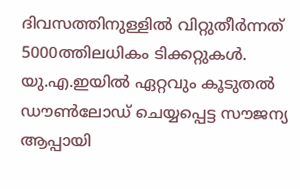ദിവസത്തിനുള്ളിൽ വിറ്റുതീർന്നത് 5000ത്തിലധികം ടിക്കറ്റുകൾ. യു.എ.ഇയിൽ ഏറ്റവും കൂടുതൽ ഡൗൺലോഡ് ചെയ്യപ്പെട്ട സൗജന്യ ആപ്പായി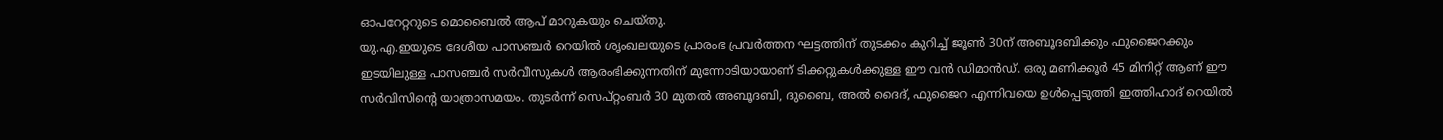ഓപറേറ്ററുടെ മൊബൈൽ ആപ് മാറുകയും ചെയ്തു.
യു.എ.ഇയുടെ ദേശീയ പാസഞ്ചർ റെയിൽ ശൃംഖലയുടെ പ്രാരംഭ പ്രവർത്തന ഘട്ടത്തിന് തുടക്കം കുറിച്ച് ജൂൺ 30ന് അബൂദബിക്കും ഫുജൈറക്കും ഇടയിലുള്ള പാസഞ്ചർ സർവീസുകൾ ആരംഭിക്കുന്നതിന് മുന്നോടിയായാണ് ടിക്കറ്റുകൾക്കുള്ള ഈ വൻ ഡിമാൻഡ്. ഒരു മണിക്കൂർ 45 മിനിറ്റ് ആണ് ഈ സർവിസിന്റെ യാത്രാസമയം. തുടർന്ന് സെപ്റ്റംബർ 30 മുതൽ അബൂദബി, ദുബൈ, അൽ ദൈദ്, ഫുജൈറ എന്നിവയെ ഉൾപ്പെടുത്തി ഇത്തിഹാദ് റെയിൽ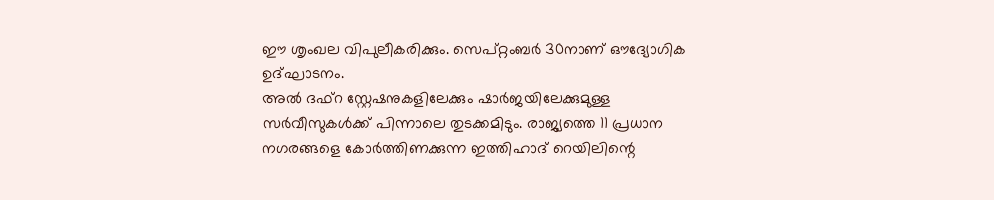ഈ ശൃംഖല വിപുലീകരിക്കും. സെപ്റ്റംബർ 30നാണ് ഔദ്യോഗിക ഉദ്ഘാടനം.
അൽ ദഫ്റ സ്റ്റേഷനുകളിലേക്കും ഷാർജയിലേക്കുമുള്ള സർവീസുകൾക്ക് പിന്നാലെ തുടക്കമിടും. രാജ്യത്തെ 11 പ്രധാന നഗരങ്ങളെ കോർത്തിണക്കുന്ന ഇത്തിഹാദ് റെയിലിന്റെ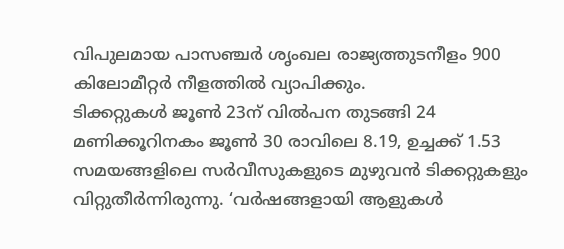വിപുലമായ പാസഞ്ചർ ശൃംഖല രാജ്യത്തുടനീളം 900 കിലോമീറ്റർ നീളത്തിൽ വ്യാപിക്കും.
ടിക്കറ്റുകൾ ജൂൺ 23ന് വിൽപന തുടങ്ങി 24 മണിക്കൂറിനകം ജൂൺ 30 രാവിലെ 8.19, ഉച്ചക്ക് 1.53 സമയങ്ങളിലെ സർവീസുകളുടെ മുഴുവൻ ടിക്കറ്റുകളും വിറ്റുതീർന്നിരുന്നു. ‘വർഷങ്ങളായി ആളുകൾ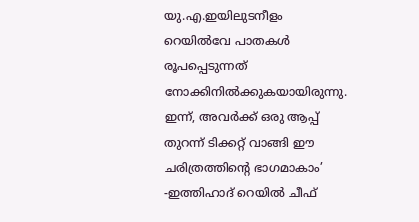യു.എ.ഇയിലുടനീളം റെയിൽവേ പാതകൾ രൂപപ്പെടുന്നത് നോക്കിനിൽക്കുകയായിരുന്നു. ഇന്ന്, അവർക്ക് ഒരു ആപ്പ് തുറന്ന് ടിക്കറ്റ് വാങ്ങി ഈ ചരിത്രത്തിന്റെ ഭാഗമാകാം’ -ഇത്തിഹാദ് റെയിൽ ചീഫ്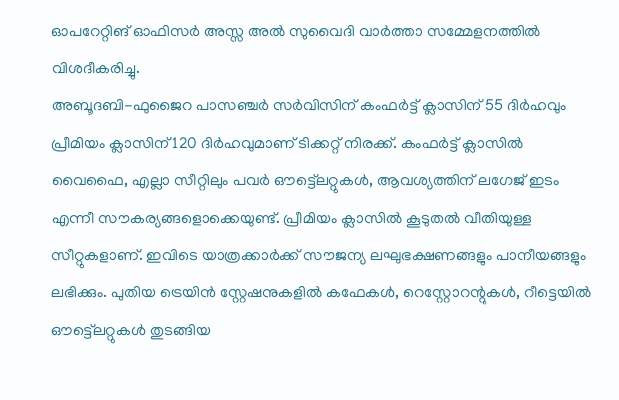ഓപറേറ്റിങ് ഓഫിസർ അസ്സ അൽ സുവൈദി വാർത്താ സമ്മേളനത്തിൽ വിശദീകരിച്ചു.
അബൂദബി-ഫുജൈറ പാസഞ്ചർ സർവിസിന് കംഫർട്ട് ക്ലാസിന് 55 ദിർഹവും പ്രീമിയം ക്ലാസിന് 120 ദിർഹവുമാണ് ടിക്കറ്റ് നിരക്ക്. കംഫർട്ട് ക്ലാസിൽ വൈഫൈ, എല്ലാ സീറ്റിലും പവർ ഔട്ട്ലെറ്റുകൾ, ആവശ്യത്തിന് ലഗേജ് ഇടം എന്നീ സൗകര്യങ്ങളൊക്കെയുണ്ട്. പ്രീമിയം ക്ലാസിൽ കൂടുതൽ വീതിയുള്ള സീറ്റുകളാണ്. ഇവിടെ യാത്രക്കാർക്ക് സൗജന്യ ലഘുഭക്ഷണങ്ങളും പാനീയങ്ങളും ലഭിക്കും. പുതിയ ട്രെയിൻ സ്റ്റേഷനുകളിൽ കഫേകൾ, റെസ്റ്റോറന്റുകൾ, റീട്ടെയിൽ ഔട്ട്ലെറ്റുകൾ തുടങ്ങിയ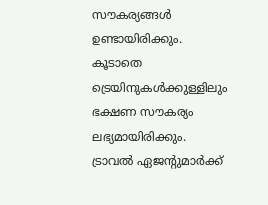സൗകര്യങ്ങൾ ഉണ്ടായിരിക്കും. കൂടാതെ ട്രെയിനുകൾക്കുള്ളിലും ഭക്ഷണ സൗകര്യം ലഭ്യമായിരിക്കും.
ട്രാവൽ ഏജന്റുമാർക്ക്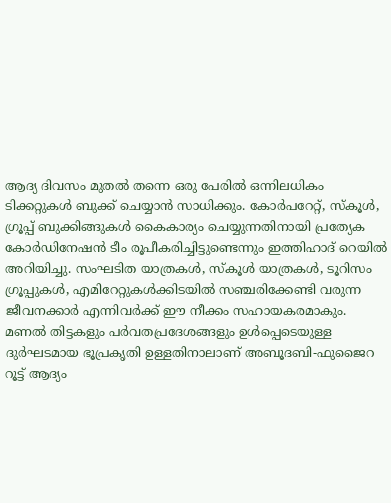ആദ്യ ദിവസം മുതൽ തന്നെ ഒരു പേരിൽ ഒന്നിലധികം ടിക്കറ്റുകൾ ബുക്ക് ചെയ്യാൻ സാധിക്കും. കോർപറേറ്റ്, സ്കൂൾ, ഗ്രൂപ്പ് ബുക്കിങ്ങുകൾ കൈകാര്യം ചെയ്യുന്നതിനായി പ്രത്യേക കോർഡിനേഷൻ ടീം രൂപീകരിച്ചിട്ടുണ്ടെന്നും ഇത്തിഹാദ് റെയിൽ അറിയിച്ചു. സംഘടിത യാത്രകൾ, സ്കൂൾ യാത്രകൾ, ടൂറിസം ഗ്രൂപ്പുകൾ, എമിറേറ്റുകൾക്കിടയിൽ സഞ്ചരിക്കേണ്ടി വരുന്ന ജീവനക്കാർ എന്നിവർക്ക് ഈ നീക്കം സഹായകരമാകും.
മണൽ തിട്ടകളും പർവതപ്രദേശങ്ങളും ഉൾപ്പെടെയുള്ള ദുർഘടമായ ഭൂപ്രകൃതി ഉള്ളതിനാലാണ് അബൂദബി-ഫുജൈറ റൂട്ട് ആദ്യം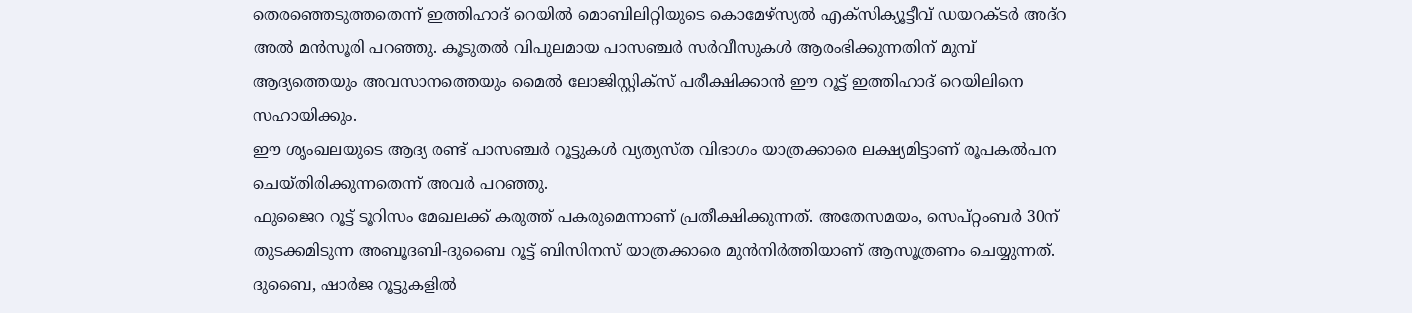തെരഞ്ഞെടുത്തതെന്ന് ഇത്തിഹാദ് റെയിൽ മൊബിലിറ്റിയുടെ കൊമേഴ്സ്യൽ എക്സിക്യൂട്ടീവ് ഡയറക്ടർ അദ്റ അൽ മൻസൂരി പറഞ്ഞു. കൂടുതൽ വിപുലമായ പാസഞ്ചർ സർവീസുകൾ ആരംഭിക്കുന്നതിന് മുമ്പ് ആദ്യത്തെയും അവസാനത്തെയും മൈൽ ലോജിസ്റ്റിക്സ് പരീക്ഷിക്കാൻ ഈ റൂട്ട് ഇത്തിഹാദ് റെയിലിനെ സഹായിക്കും.
ഈ ശൃംഖലയുടെ ആദ്യ രണ്ട് പാസഞ്ചർ റൂട്ടുകൾ വ്യത്യസ്ത വിഭാഗം യാത്രക്കാരെ ലക്ഷ്യമിട്ടാണ് രൂപകൽപന ചെയ്തിരിക്കുന്നതെന്ന് അവർ പറഞ്ഞു.
ഫുജൈറ റൂട്ട് ടൂറിസം മേഖലക്ക് കരുത്ത് പകരുമെന്നാണ് പ്രതീക്ഷിക്കുന്നത്. അതേസമയം, സെപ്റ്റംബർ 30ന് തുടക്കമിടുന്ന അബൂദബി-ദുബൈ റൂട്ട് ബിസിനസ് യാത്രക്കാരെ മുൻനിർത്തിയാണ് ആസൂത്രണം ചെയ്യുന്നത്.
ദുബൈ, ഷാർജ റൂട്ടുകളിൽ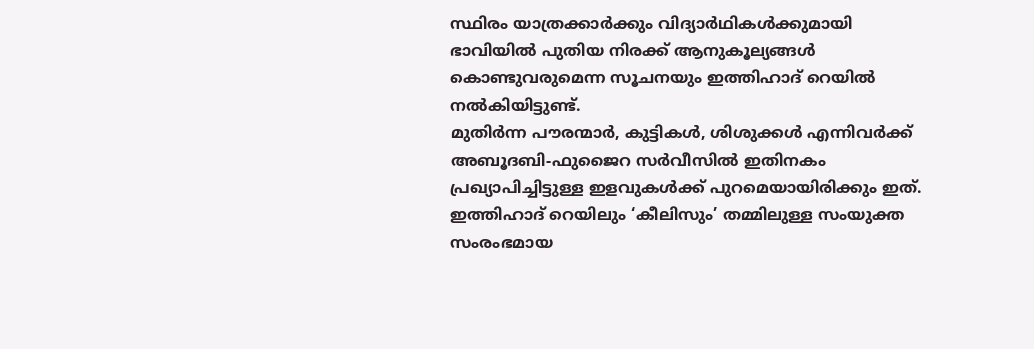സ്ഥിരം യാത്രക്കാർക്കും വിദ്യാർഥികൾക്കുമായി ഭാവിയിൽ പുതിയ നിരക്ക് ആനുകൂല്യങ്ങൾ കൊണ്ടുവരുമെന്ന സൂചനയും ഇത്തിഹാദ് റെയിൽ നൽകിയിട്ടുണ്ട്.
മുതിർന്ന പൗരന്മാർ, കുട്ടികൾ, ശിശുക്കൾ എന്നിവർക്ക് അബൂദബി-ഫുജൈറ സർവീസിൽ ഇതിനകം പ്രഖ്യാപിച്ചിട്ടുള്ള ഇളവുകൾക്ക് പുറമെയായിരിക്കും ഇത്. ഇത്തിഹാദ് റെയിലും ‘കീലിസും’ തമ്മിലുള്ള സംയുക്ത സംരംഭമായ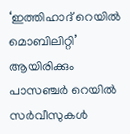‘ഇത്തിഹാദ് റെയിൽ മൊബിലിറ്റി’ ആയിരിക്കും പാസഞ്ചർ റെയിൽ സർവീസുകൾ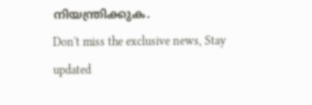നിയന്ത്രിക്കുക.
Don't miss the exclusive news, Stay updated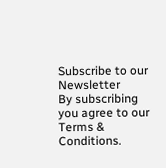Subscribe to our Newsletter
By subscribing you agree to our Terms & Conditions.